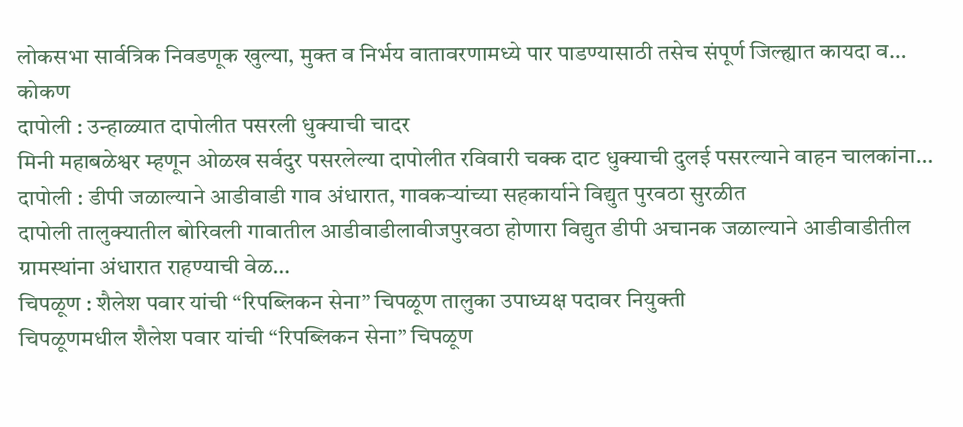लोकसभा सार्वत्रिक निवडणूक खुल्या, मुक्त व निर्भय वातावरणामध्ये पार पाडण्यासाठी तसेच संपूर्ण जिल्ह्यात कायदा व…
कोकण
दापोली : उन्हाळ्यात दापोलीत पसरली धुक्याची चादर
मिनी महाबळेश्वर म्हणून ओळख सर्वदुर पसरलेल्या दापोलीत रविवारी चक्क दाट धुक्याची दुलई पसरल्याने वाहन चालकांना…
दापोली : डीपी जळाल्याने आडीवाडी गाव अंधारात, गावकऱ्यांच्या सहकार्याने विद्युत पुरवठा सुरळीत
दापोली तालुक्यातील बोरिवली गावातील आडीवाडीलावीजपुरवठा होणारा विद्युत डीपी अचानक जळाल्याने आडीवाडीतील ग्रामस्थांना अंधारात राहण्याची वेळ…
चिपळूण : शैलेश पवार यांची “रिपब्लिकन सेना” चिपळूण तालुका उपाध्यक्ष पदावर नियुक्ती
चिपळूणमधील शैलेश पवार यांची “रिपब्लिकन सेना” चिपळूण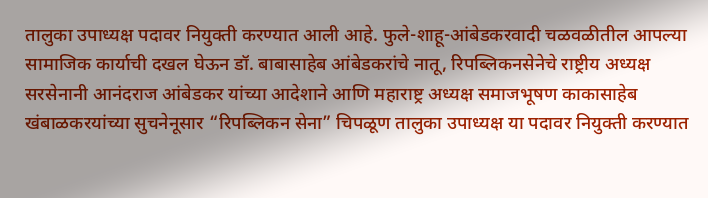तालुका उपाध्यक्ष पदावर नियुक्ती करण्यात आली आहे. फुले-शाहू-आंबेडकरवादी चळवळीतील आपल्या सामाजिक कार्याची दखल घेऊन डॉ. बाबासाहेब आंबेडकरांचे नातू, रिपब्लिकनसेनेचे राष्ट्रीय अध्यक्ष सरसेनानी आनंदराज आंबेडकर यांच्या आदेशाने आणि महाराष्ट्र अध्यक्ष समाजभूषण काकासाहेब खंबाळकरयांच्या सुचनेनूसार “रिपब्लिकन सेना” चिपळूण तालुका उपाध्यक्ष या पदावर नियुक्ती करण्यात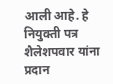आली आहे. हे नियुक्ती पत्र शैलेशपवार यांना प्रदान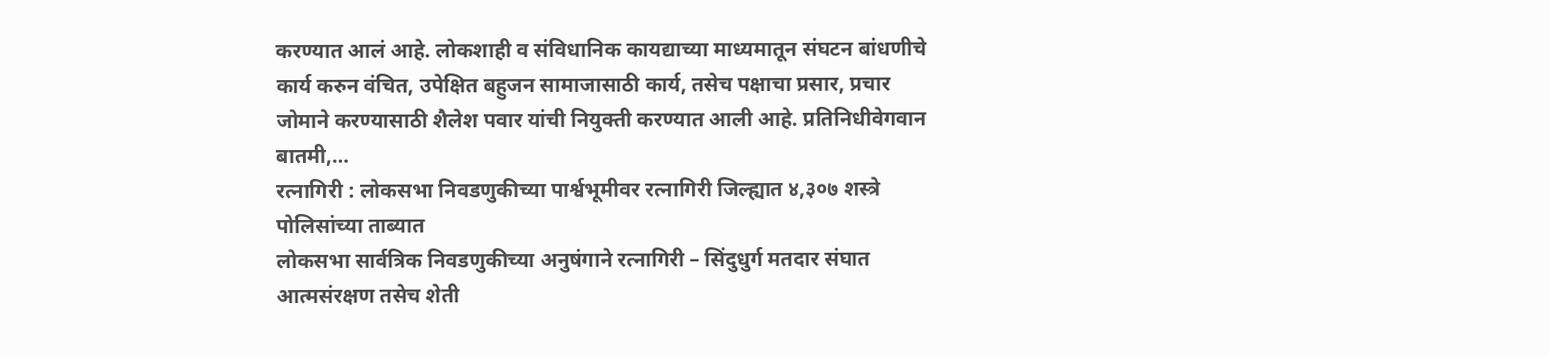करण्यात आलं आहे. लोकशाही व संविधानिक कायद्याच्या माध्यमातून संघटन बांधणीचे कार्य करुन वंचित, उपेक्षित बहुजन सामाजासाठी कार्य, तसेच पक्षाचा प्रसार, प्रचार जोमाने करण्यासाठी शैलेश पवार यांची नियुक्ती करण्यात आली आहे. प्रतिनिधीवेगवान बातमी,…
रत्नागिरी : लोकसभा निवडणुकीच्या पार्श्वभूमीवर रत्नागिरी जिल्ह्यात ४,३०७ शस्त्रे पोलिसांच्या ताब्यात
लोकसभा सार्वत्रिक निवडणुकीच्या अनुषंगाने रत्नागिरी – सिंदुधुर्ग मतदार संघात आत्मसंरक्षण तसेच शेती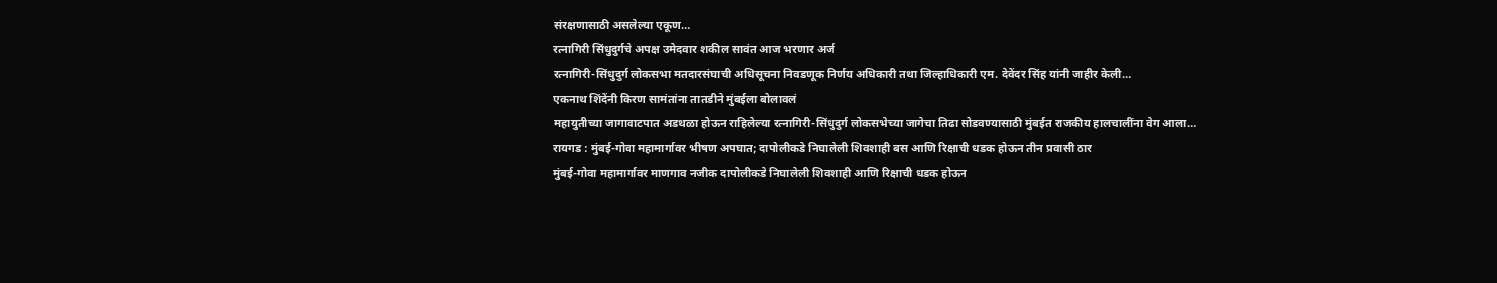संरक्षणासाठी असलेल्या एकूण…
रत्नागिरी सिंधुदुर्गचे अपक्ष उमेदवार शकील सावंत आज भरणार अर्ज
रत्नागिरी-सिंधुदुर्ग लोकसभा मतदारसंघाची अधिसूचना निवडणूक निर्णय अधिकारी तथा जिल्हाधिकारी एम. देवेंदर सिंह यांनी जाहीर केली…
एकनाथ शिंदेंनी किरण सामंतांना तातडीने मुंबईला बोलावलं
महायुतीच्या जागावाटपात अडथळा होऊन राहिलेल्या रत्नागिरी-सिंधुदुर्ग लोकसभेच्या जागेचा तिढा सोडवण्यासाठी मुंबईत राजकीय हालचालींना वेग आला…
रायगड : मुंबई-गोवा महामार्गावर भीषण अपघात; दापोलीकडे निघालेली शिवशाही बस आणि रिक्षाची धडक होऊन तीन प्रवासी ठार
मुंबई-गोवा महामार्गावर माणगाव नजीक दापोलीकडे निघालेली शिवशाही आणि रिक्षाची धडक होऊन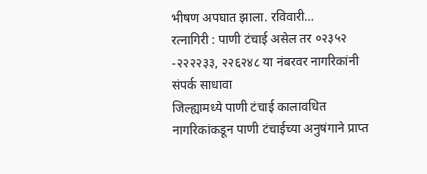भीषण अपघात झाला. रविवारी…
रत्नागिरी : पाणी टंचाई असेल तर ०२३५२ -२२२२३३, २२६२४८ या नंबरवर नागरिकांनी संपर्क साधावा
जिल्ह्यामध्ये पाणी टंचाई कालावधित नागरिकांकडून पाणी टंचाईच्या अनुषंगाने प्राप्त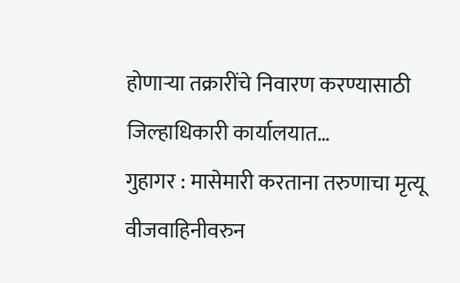होणाऱ्या तक्रारींचे निवारण करण्यासाठी जिल्हाधिकारी कार्यालयात…
गुहागर : मासेमारी करताना तरुणाचा मृत्यू
वीजवाहिनीवरुन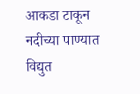आकडा टाकून नदीच्या पाण्यात विद्युत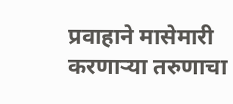प्रवाहाने मासेमारी करणाऱ्या तरुणाचा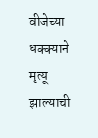वीजेच्या धक्क्याने मृत्यू झाल्याची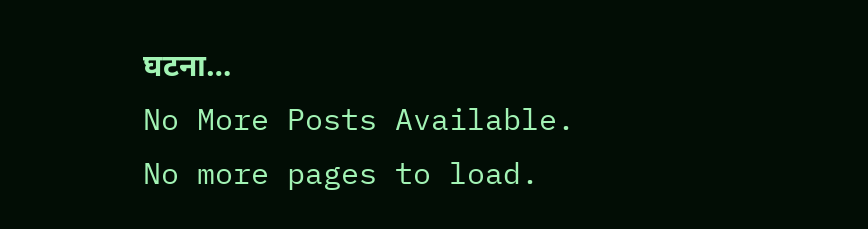घटना…
No More Posts Available.
No more pages to load.